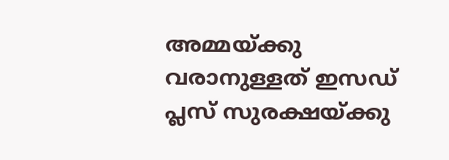അമ്മയ്ക്കു വരാനുള്ളത് ഇസഡ് പ്ലസ് സുരക്ഷയ്ക്കു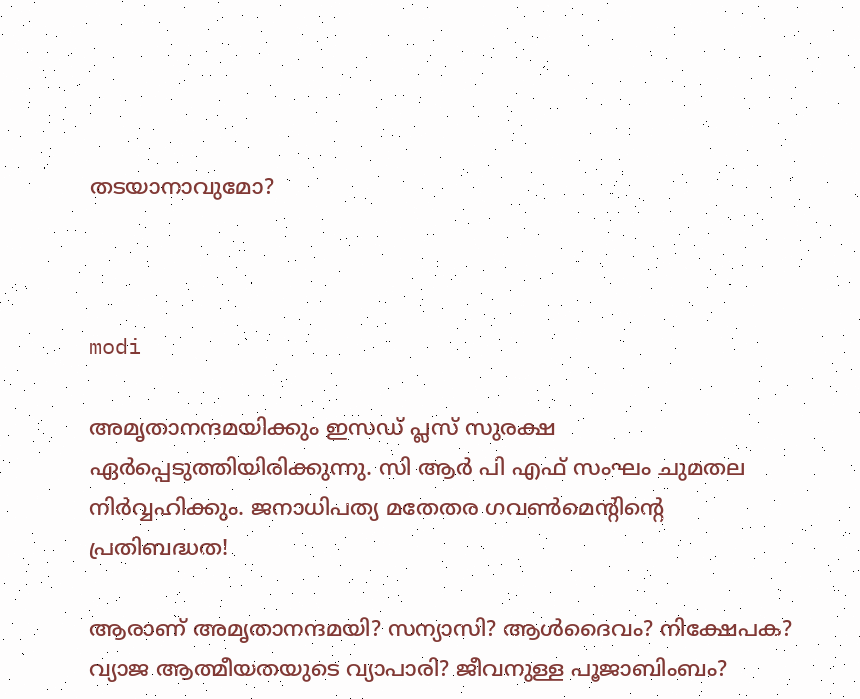തടയാനാവുമോ?



modi

അമൃതാനന്ദമയിക്കും ഇസഡ് പ്ലസ് സുരക്ഷ ഏര്‍പ്പെടുത്തിയിരിക്കുന്നു. സി ആര്‍ പി എഫ് സംഘം ചുമതല നിര്‍വ്വഹിക്കും. ജനാധിപത്യ മതേതര ഗവണ്‍മെന്റിന്റെ പ്രതിബദ്ധത!

ആരാണ് അമൃതാനന്ദമയി? സന്യാസി? ആള്‍ദൈവം? നിക്ഷേപക? വ്യാജ ആത്മീയതയുടെ വ്യാപാരി? ജീവനുള്ള പൂജാബിംബം?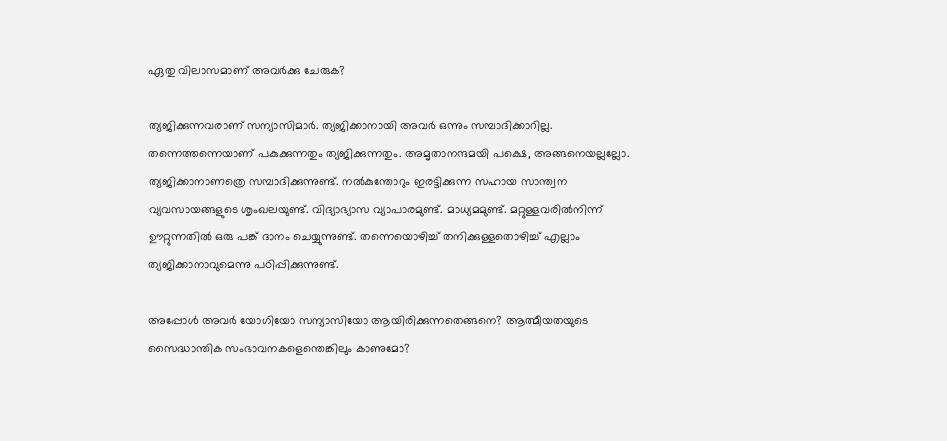ഏതു വിലാസമാണ് അവര്‍ക്കു ചേരുക?

ത്യജിക്കുന്നവരാണ് സന്യാസിമാര്‍. ത്യജിക്കാനായി അവര്‍ ഒന്നും സമ്പാദിക്കാറില്ല. തന്നെത്തന്നെയാണ് പകുക്കുന്നതും ത്യജിക്കുന്നതും. അമൃതാനന്ദമയി പക്ഷെ, അങ്ങനെയല്ലല്ലോ. ത്യജിക്കാനാണത്രെ സമ്പാദിക്കുന്നുണ്ട്. നല്‍കുന്തോറും ഇരട്ടിക്കുന്ന സഹായ സാന്ത്വന വ്യവസായങ്ങളുടെ ശൃംഖലയുണ്ട്. വിദ്യാഭ്യാസ വ്യാപാരമുണ്ട്. മാധ്യമമുണ്ട്. മറ്റുള്ളവരില്‍നിന്ന് ഊറ്റുന്നതില്‍ ഒരു പങ്ക് ദാനം ചെയ്യുന്നുണ്ട്. തന്നെയൊഴിച്ച് തനിക്കുള്ളതൊഴിച്ച് എല്ലാം ത്യജിക്കാനാവുമെന്നു പഠിപ്പിക്കുന്നുണ്ട്.

അപ്പോള്‍ അവര്‍ യോഗിയോ സന്യാസിയോ ആയിരിക്കുന്നതെങ്ങനെ? ആത്മീയതയുടെ സൈദ്ധാന്തിക സംഭാവനകളെന്തെങ്കിലും കാണുമോ?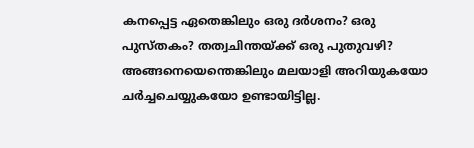കനപ്പെട്ട ഏതെങ്കിലും ഒരു ദര്‍ശനം? ഒരു പുസ്തകം? തത്വചിന്തയ്ക്ക് ഒരു പുതുവഴി? അങ്ങനെയെന്തെങ്കിലും മലയാളി അറിയുകയോ ചര്‍ച്ചചെയ്യുകയോ ഉണ്ടായിട്ടില്ല.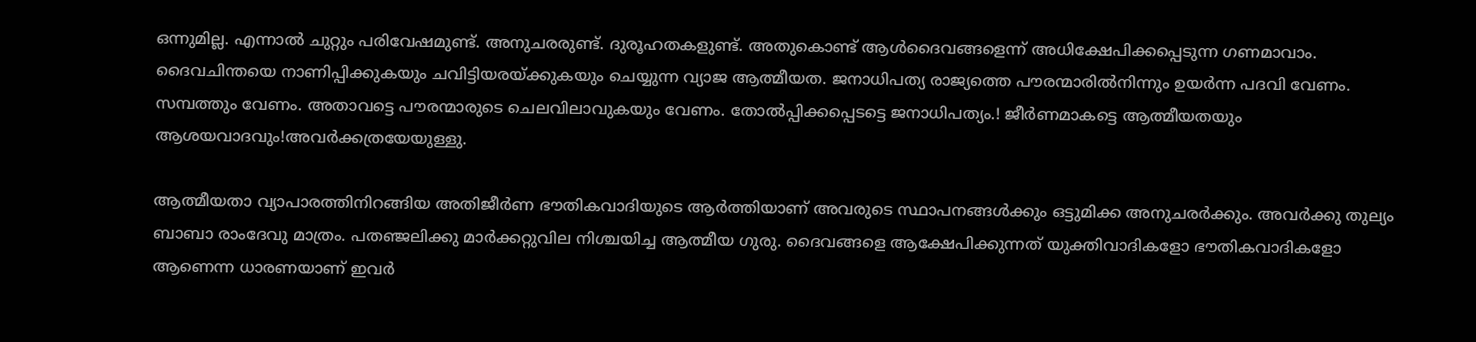ഒന്നുമില്ല. എന്നാല്‍ ചുറ്റും പരിവേഷമുണ്ട്. അനുചരരുണ്ട്. ദുരൂഹതകളുണ്ട്. അതുകൊണ്ട് ആള്‍ദൈവങ്ങളെന്ന് അധിക്ഷേപിക്കപ്പെടുന്ന ഗണമാവാം. ദൈവചിന്തയെ നാണിപ്പിക്കുകയും ചവിട്ടിയരയ്ക്കുകയും ചെയ്യുന്ന വ്യാജ ആത്മീയത. ജനാധിപത്യ രാജ്യത്തെ പൗരന്മാരില്‍നിന്നും ഉയര്‍ന്ന പദവി വേണം. സമ്പത്തും വേണം. അതാവട്ടെ പൗരന്മാരുടെ ചെലവിലാവുകയും വേണം. തോല്‍പ്പിക്കപ്പെടട്ടെ ജനാധിപത്യം.! ജീര്‍ണമാകട്ടെ ആത്മീയതയും ആശയവാദവും!അവര്‍ക്കത്രയേയുള്ളു.

ആത്മീയതാ വ്യാപാരത്തിനിറങ്ങിയ അതിജീര്‍ണ ഭൗതികവാദിയുടെ ആര്‍ത്തിയാണ് അവരുടെ സ്ഥാപനങ്ങള്‍ക്കും ഒട്ടുമിക്ക അനുചരര്‍ക്കും. അവര്‍ക്കു തുല്യം ബാബാ രാംദേവു മാത്രം. പതഞ്ജലിക്കു മാര്‍ക്കറ്റുവില നിശ്ചയിച്ച ആത്മീയ ഗുരു. ദൈവങ്ങളെ ആക്ഷേപിക്കുന്നത് യുക്തിവാദികളോ ഭൗതികവാദികളോ ആണെന്ന ധാരണയാണ് ഇവര്‍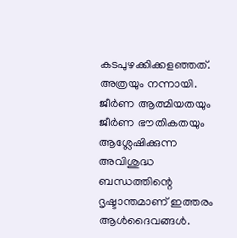കടപുഴക്കിക്കളഞ്ഞത്. അത്രയും നന്നായി. ജീര്‍ണ ആത്മിയതയും ജീര്‍ണ ഭൗതികതയും ആശ്ലേഷിക്കുന്ന അവിശുദ്ധ ബന്ധത്തിന്റെ ദൃഷ്ടാന്തമാണ് ഇത്തരം ആള്‍ദൈവങ്ങള്‍.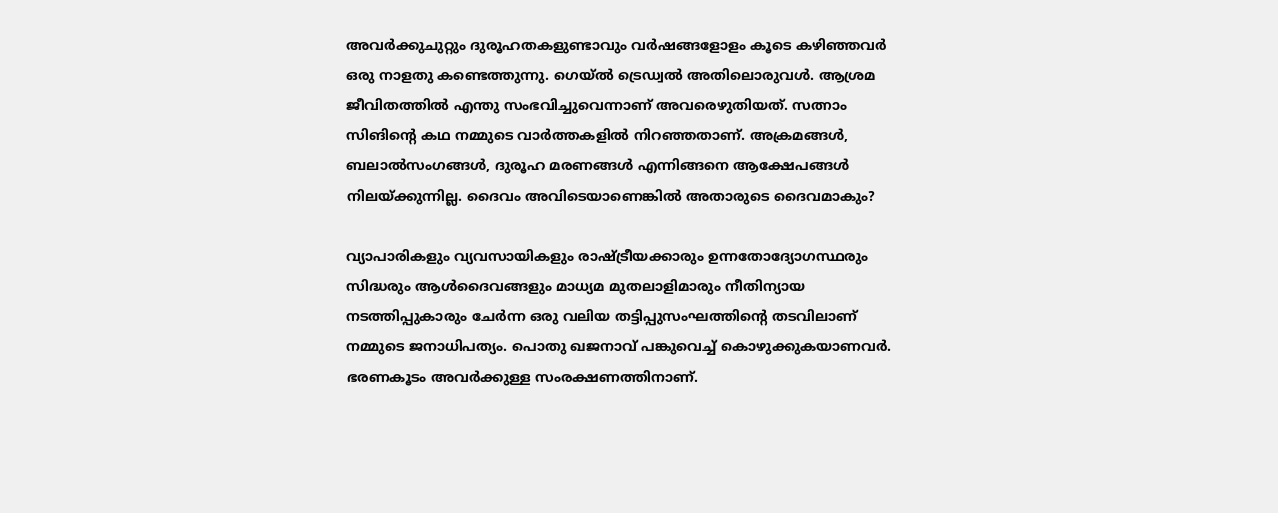അവര്‍ക്കുചുറ്റും ദുരൂഹതകളുണ്ടാവും വര്‍ഷങ്ങളോളം കൂടെ കഴിഞ്ഞവര്‍ ഒരു നാളതു കണ്ടെത്തുന്നു. ഗെയ്ല്‍ ട്രെഡ്വല്‍ അതിലൊരുവള്‍. ആശ്രമ ജീവിതത്തില്‍ എന്തു സംഭവിച്ചുവെന്നാണ് അവരെഴുതിയത്. സത്നാം സിങിന്റെ കഥ നമ്മുടെ വാര്‍ത്തകളില്‍ നിറഞ്ഞതാണ്. അക്രമങ്ങള്‍, ബലാല്‍സംഗങ്ങള്‍, ദുരൂഹ മരണങ്ങള്‍ എന്നിങ്ങനെ ആക്ഷേപങ്ങള്‍ നിലയ്ക്കുന്നില്ല. ദൈവം അവിടെയാണെങ്കില്‍ അതാരുടെ ദൈവമാകും?

വ്യാപാരികളും വ്യവസായികളും രാഷ്ട്രീയക്കാരും ഉന്നതോദ്യോഗസ്ഥരും സിദ്ധരും ആള്‍ദൈവങ്ങളും മാധ്യമ മുതലാളിമാരും നീതിന്യായ നടത്തിപ്പുകാരും ചേര്‍ന്ന ഒരു വലിയ തട്ടിപ്പുസംഘത്തിന്റെ തടവിലാണ് നമ്മുടെ ജനാധിപത്യം. പൊതു ഖജനാവ് പങ്കുവെച്ച് കൊഴുക്കുകയാണവര്‍. ഭരണകൂടം അവര്‍ക്കുള്ള സംരക്ഷണത്തിനാണ്.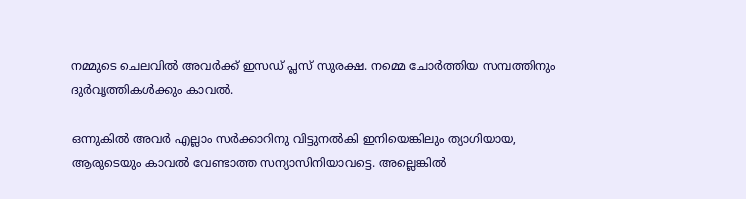നമ്മുടെ ചെലവില്‍ അവര്‍ക്ക് ഇസഡ് പ്ലസ് സുരക്ഷ. നമ്മെ ചോര്‍ത്തിയ സമ്പത്തിനും ദുര്‍വൃത്തികള്‍ക്കും കാവല്‍.

ഒന്നുകില്‍ അവര്‍ എല്ലാം സര്‍ക്കാറിനു വിട്ടുനല്‍കി ഇനിയെങ്കിലും ത്യാഗിയായ, ആരുടെയും കാവല്‍ വേണ്ടാത്ത സന്യാസിനിയാവട്ടെ. അല്ലെങ്കില്‍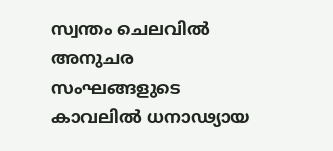സ്വന്തം ചെലവില്‍ അനുചര സംഘങ്ങളുടെ കാവലില്‍ ധനാഢ്യായ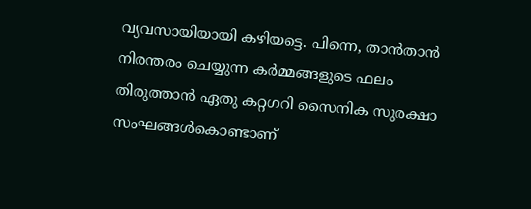വ്യവസായിയായി കഴിയട്ടെ. പിന്നെ, താന്‍താന്‍ നിരന്തരം ചെയ്യുന്ന കര്‍മ്മങ്ങളുടെ ഫലം തിരുത്താന്‍ ഏതു കറ്റഗറി സൈനിക സുരക്ഷാ സംഘങ്ങള്‍കൊണ്ടാണ്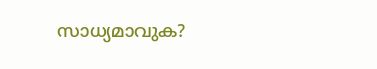സാധ്യമാവുക?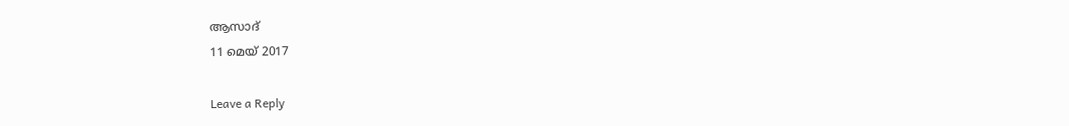ആസാദ്
11 മെയ് 2017

Leave a Reply